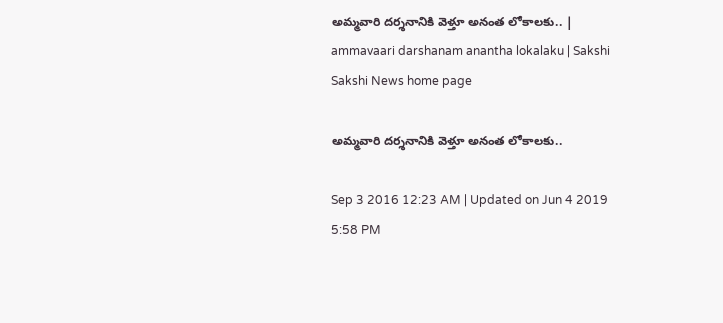అమ్మవారి దర్శనానికి వెళ్తూ అనంత లోకాలకు.. | ammavaari darshanam anantha lokalaku | Sakshi
Sakshi News home page

అమ్మవారి దర్శనానికి వెళ్తూ అనంత లోకాలకు..

Sep 3 2016 12:23 AM | Updated on Jun 4 2019 5:58 PM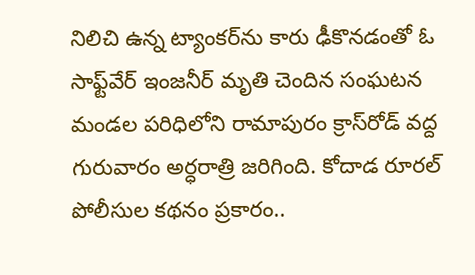నిలిచి ఉన్న ట్యాంకర్‌ను కారు ఢీకొనడంతో ఓ సాఫ్ట్‌వేర్‌ ఇంజనీర్‌ మృతి చెందిన సంఘటన మండల పరిధిలోని రామాపురం క్రాస్‌రోడ్‌ వద్ద గురువారం అర్ధరాత్రి జరిగింది. కోదాడ రూరల్‌ పోలీసుల కథనం ప్రకారం..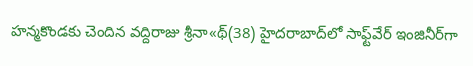హన్మకొండకు చెందిన వద్దిరాజు శ్రీనా«థ్‌(38) హైదరాబాద్‌లో సాఫ్ట్‌వేర్‌ ఇంజినీర్‌గా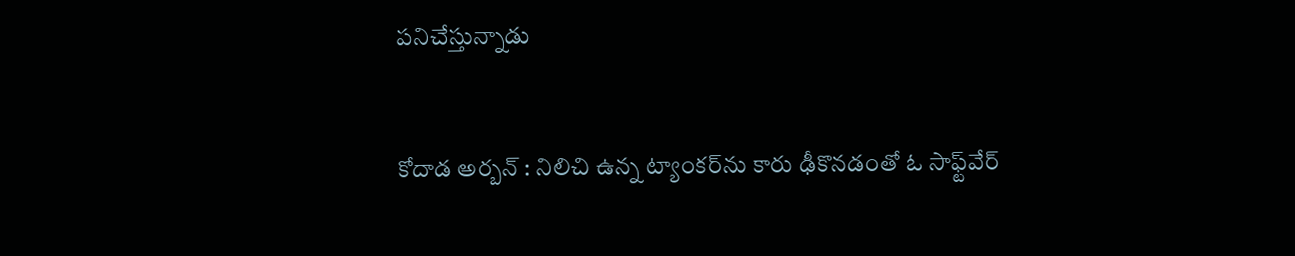పనిచేస్తున్నాడు


కోదాడ అర్బన్‌ : నిలిచి ఉన్న ట్యాంకర్‌ను కారు ఢీకొనడంతో ఓ సాఫ్ట్‌వేర్‌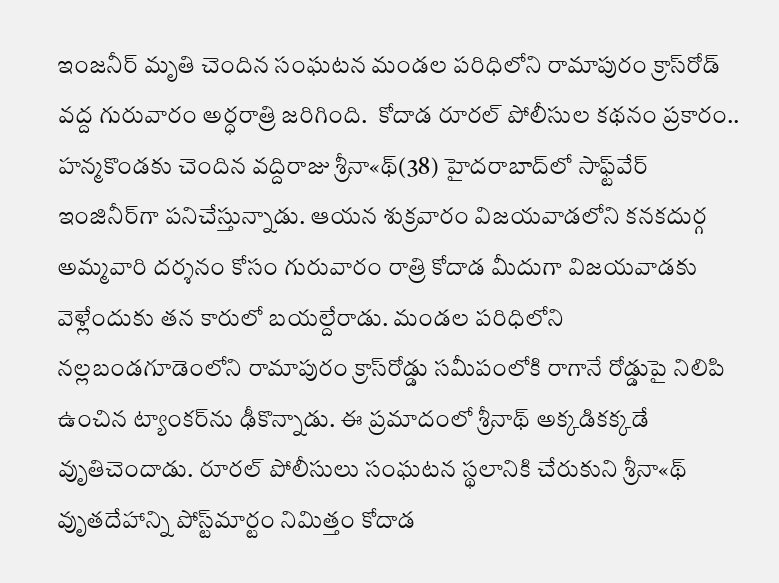ఇంజనీర్‌ మృతి చెందిన సంఘటన మండల పరిధిలోని రామాపురం క్రాస్‌రోడ్‌ వద్ద గురువారం అర్ధరాత్రి జరిగింది.  కోదాడ రూరల్‌ పోలీసుల కథనం ప్రకారం.. హన్మకొండకు చెందిన వద్దిరాజు శ్రీనా«థ్‌(38) హైదరాబాద్‌లో సాఫ్ట్‌వేర్‌ ఇంజినీర్‌గా పనిచేస్తున్నాడు. ఆయన శుక్రవారం విజయవాడలోని కనకదుర్గ అమ్మవారి దర్శనం కోసం గురువారం రాత్రి కోదాడ మీదుగా విజయవాడకు వెళ్లేందుకు తన కారులో బయల్దేరాడు. మండల పరిధిలోని నల్లబండగూడెంలోని రామాపురం క్రాస్‌రోడ్డు సమీపంలోకి రాగానే రోడ్డుపై నిలిపి ఉంచిన ట్యాంకర్‌ను ఢీకొన్నాడు. ఈ ప్రమాదంలో శ్రీనాథ్‌ అక్కడికక్కడే వృుతిచెందాడు. రూరల్‌ పోలీసులు సంఘటన స్థలానికి చేరుకుని శ్రీనా«థ్‌ వృుతదేహాన్ని పోస్ట్‌మార్టం నిమిత్తం కోదాడ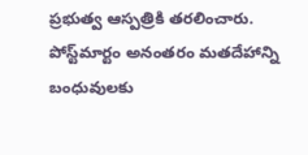ప్రభుత్వ ఆస్పత్రికి తరలించారు. పోస్ట్‌మార్టం అనంతరం మతదేహాన్ని బంధువులకు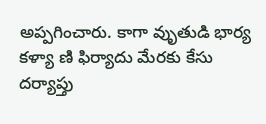అప్పగించారు. కాగా వృుతుడి భార్య కళ్యా ణి ఫిర్యాదు మేరకు కేసు దర్యాప్తు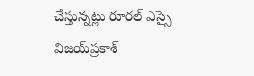చేస్తున్నట్లు రూరల్‌ ఎస్సై విజయ్‌ప్రకాశ్‌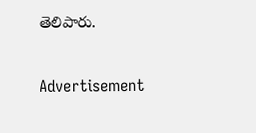తెలిపారు.

Advertisement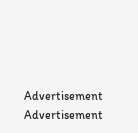Advertisement
Advertisement